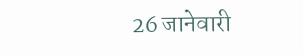26 जानेवारी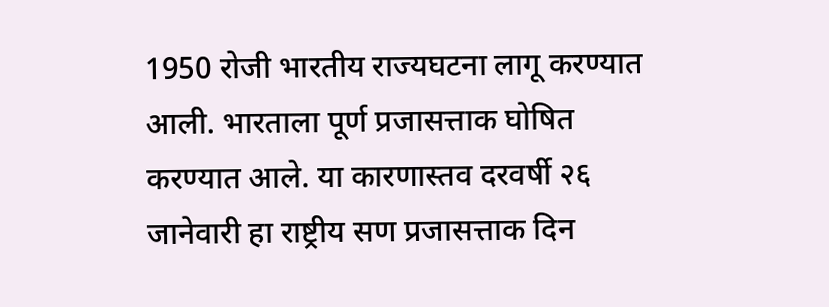1950 रोजी भारतीय राज्यघटना लागू करण्यात आली. भारताला पूर्ण प्रजासत्ताक घोषित करण्यात आले. या कारणास्तव दरवर्षी २६ जानेवारी हा राष्ट्रीय सण प्रजासत्ताक दिन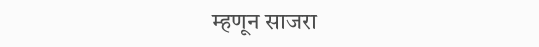म्हणून साजरा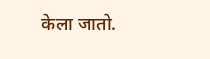केला जातो.